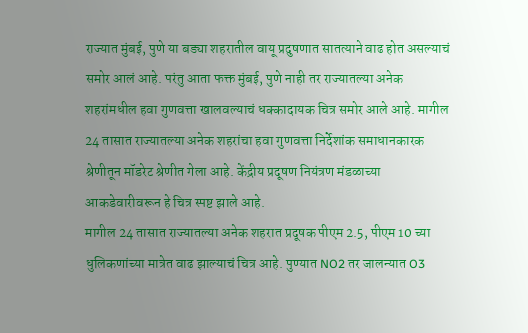राज्यात मुंबई, पुणे या बड्या शहरातील वायू प्रदुषणात सातत्याने वाढ होत असल्याचं समोर आलं आहे. परंतु आता फक्त मुंबई, पुणे नाही तर राज्यातल्या अनेक शहरांमधील हवा गुणवत्ता खालवल्याचं धक्कादायक चित्र समोर आले आहे. मागील 24 तासात राज्यातल्या अनेक शहरांचा हवा गुणवत्ता निर्देशांक समाधानकारक श्रेणीतून मॉडरेट श्रेणीत गेला आहे. केंद्रीय प्रदूषण नियंत्रण मंडळाच्या आकडेवारीवरून हे चित्र स्पष्ट झाले आहे.
मागील 24 तासात राज्यातल्या अनेक शहरात प्रदूषक पीएम 2.5, पीएम 10 च्या धुलिकणांच्या मात्रेत वाढ झाल्याचं चित्र आहे. पुण्यात NO2 तर जालन्यात O3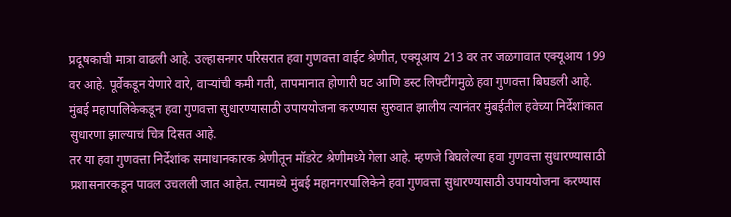प्रदूषकाची मात्रा वाढली आहे. उल्हासनगर परिसरात हवा गुणवत्ता वाईट श्रेणीत, एक्यूआय 213 वर तर जळगावात एक्यूआय 199 वर आहे. पूर्वेकडून येणारे वारे, वाऱ्यांची कमी गती, तापमानात होणारी घट आणि डस्ट लिफ्टींगमुळे हवा गुणवत्ता बिघडली आहे. मुंबई महापालिकेकडून हवा गुणवत्ता सुधारण्यासाठी उपाययोजना करण्यास सुरुवात झालीय त्यानंतर मुंबईतील हवेच्या निर्देशांकात सुधारणा झाल्याचं चित्र दिसत आहे.
तर या हवा गुणवत्ता निर्देशांक समाधानकारक श्रेणीतून मॉडरेट श्रेणीमध्ये गेला आहे. म्हणजे बिघलेल्या हवा गुणवत्ता सुधारण्यासाठी प्रशासनारकडून पावल उचलली जात आहेत. त्यामध्ये मुंबई महानगरपालिकेने हवा गुणवत्ता सुधारण्यासाठी उपाययोजना करण्यास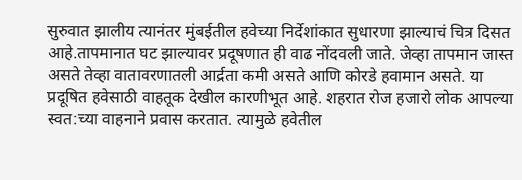सुरुवात झालीय त्यानंतर मुंबईतील हवेच्या निर्देशांकात सुधारणा झाल्याचं चित्र दिसत आहे.तापमानात घट झाल्यावर प्रदूषणात ही वाढ नोंदवली जाते. जेव्हा तापमान जास्त असते तेव्हा वातावरणातली आर्द्रता कमी असते आणि कोरडे हवामान असते. या प्रदूषित हवेसाठी वाहतूक देखील कारणीभूत आहे. शहरात रोज हजारो लोक आपल्या स्वत:च्या वाहनाने प्रवास करतात. त्यामुळे हवेतील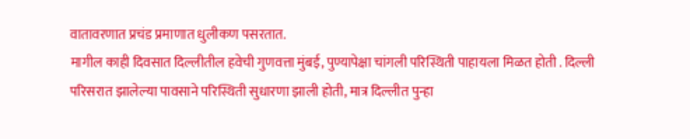वातावरणात प्रचंड प्रमाणात धुलीकण पसरतात.
मागील काही दिवसात दिल्लीतील हवेची गुणवत्ता मुंबई, पुण्यापेक्षा चांगली परिस्थिती पाहायला मिळत होती . दिल्ली परिसरात झालेल्या पावसाने परिस्थिती सुधारणा झाली होती, मात्र दिल्लीत पुन्हा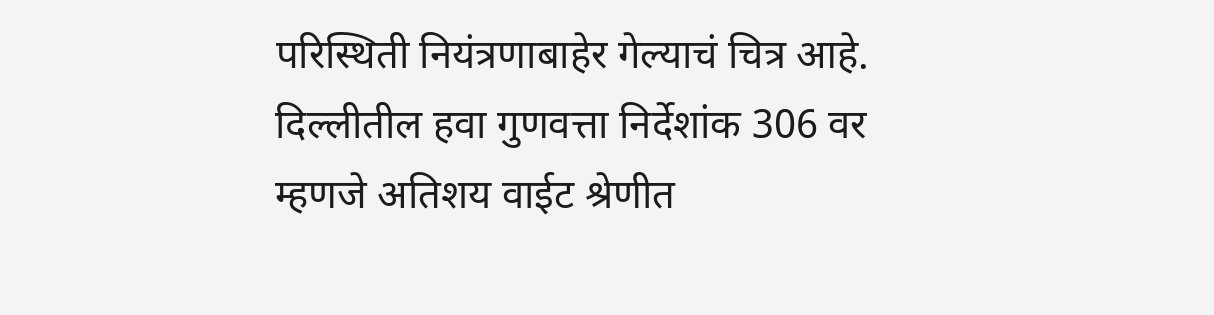परिस्थिती नियंत्रणाबाहेर गेल्याचं चित्र आहे. दिल्लीतील हवा गुणवत्ता निर्देशांक 306 वर म्हणजे अतिशय वाईट श्रेणीत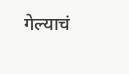गेल्याचं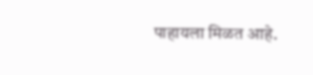पाहायला मिळत आहे.